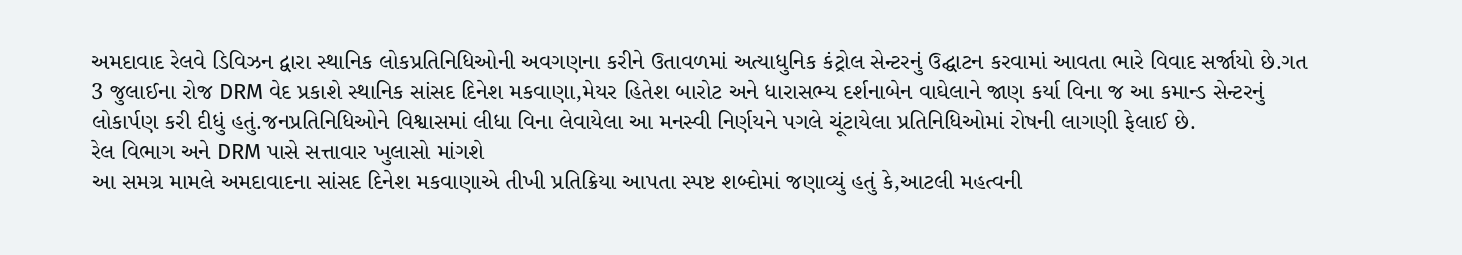અમદાવાદ રેલવે ડિવિઝન દ્વારા સ્થાનિક લોકપ્રતિનિધિઓની અવગણના કરીને ઉતાવળમાં અત્યાધુનિક કંટ્રોલ સેન્ટરનું ઉદ્ઘાટન કરવામાં આવતા ભારે વિવાદ સર્જાયો છે.ગત 3 જુલાઈના રોજ DRM વેદ પ્રકાશે સ્થાનિક સાંસદ દિનેશ મકવાણા,મેયર હિતેશ બારોટ અને ધારાસભ્ય દર્શનાબેન વાઘેલાને જાણ કર્યા વિના જ આ કમાન્ડ સેન્ટરનું લોકાર્પણ કરી દીધું હતું.જનપ્રતિનિધિઓને વિશ્વાસમાં લીધા વિના લેવાયેલા આ મનસ્વી નિર્ણયને પગલે ચૂંટાયેલા પ્રતિનિધિઓમાં રોષની લાગણી ફેલાઈ છે.
રેલ વિભાગ અને DRM પાસે સત્તાવાર ખુલાસો માંગશે
આ સમગ્ર મામલે અમદાવાદના સાંસદ દિનેશ મકવાણાએ તીખી પ્રતિક્રિયા આપતા સ્પષ્ટ શબ્દોમાં જણાવ્યું હતું કે,આટલી મહત્વની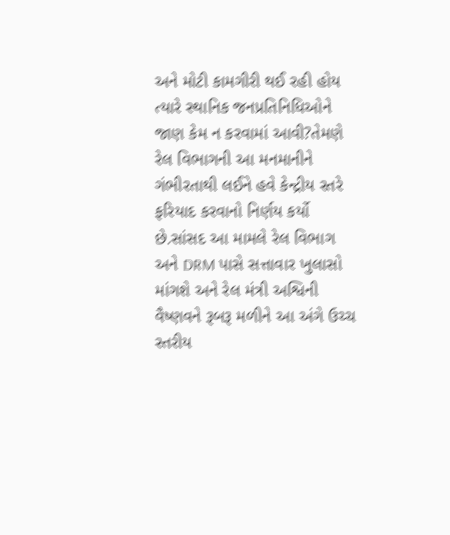અને મોટી કામગીરી થઈ રહી હોય ત્યારે સ્થાનિક જનપ્રતિનિધિઓને જાણ કેમ ન કરવામાં આવી?તેમણે રેલ વિભાગની આ મનમાનીને ગંભીરતાથી લઈને હવે કેન્દ્રીય સ્તરે ફરિયાદ કરવાનો નિર્ણય કર્યો છે.સાંસદ આ મામલે રેલ વિભાગ અને DRM પાસે સત્તાવાર ખુલાસો માંગશે અને રેલ મંત્રી અશ્વિની વૈષ્ણવને રૂબરૂ મળીને આ અંગે ઉચ્ચ સ્તરીય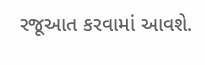રજૂઆત કરવામાં આવશે.